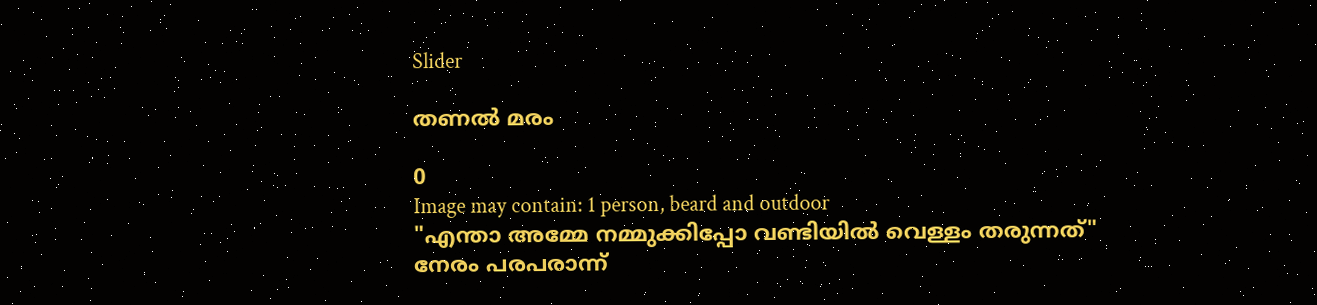Slider

തണൽ മരം

0
Image may contain: 1 person, beard and outdoor
"എന്താ അമ്മേ നമ്മുക്കിപ്പോ വണ്ടിയിൽ വെള്ളം തരുന്നത്"
നേരം പരപരാന്ന്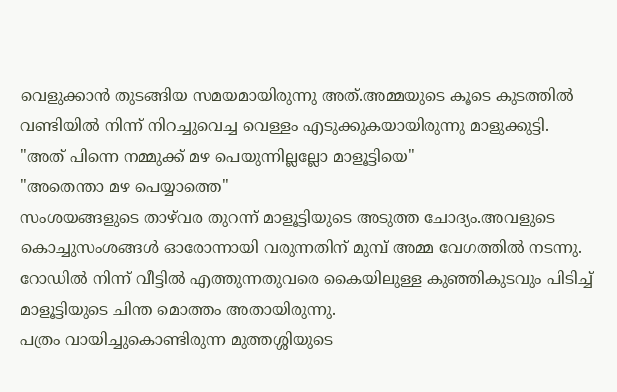വെളുക്കാൻ തുടങ്ങിയ സമയമായിരുന്നു അത്.അമ്മയുടെ കൂടെ കുടത്തിൽ വണ്ടിയിൽ നിന്ന് നിറച്ചുവെച്ച വെള്ളം എടുക്കുകയായിരുന്നു മാളുക്കുട്ടി.
"അത് പിന്നെ നമ്മുക്ക് മഴ പെയുന്നില്ലല്ലോ മാളൂട്ടിയെ"
"അതെന്താ മഴ പെയ്യാത്തെ"
സംശയങ്ങളുടെ താഴ്‌വര തുറന്ന് മാളൂട്ടിയുടെ അടുത്ത ചോദ്യം.അവളുടെ കൊച്ചുസംശങ്ങൾ ഓരോന്നായി വരുന്നതിന് മുമ്പ് അമ്മ വേഗത്തിൽ നടന്നു.
റോഡിൽ നിന്ന് വീട്ടിൽ എത്തുന്നതുവരെ കൈയിലുള്ള കുഞ്ഞികുടവും പിടിച്ച്‌ മാളൂട്ടിയുടെ ചിന്ത മൊത്തം അതായിരുന്നു.
പത്രം വായിച്ചുകൊണ്ടിരുന്ന മുത്തശ്ശിയുടെ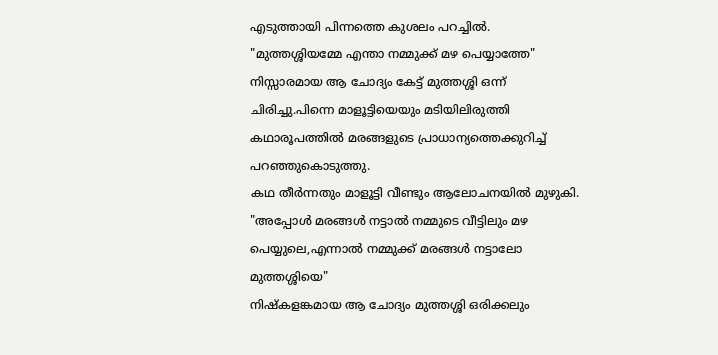എടുത്തായി പിന്നത്തെ കുശലം പറച്ചിൽ.
"മുത്തശ്ശിയമ്മേ എന്താ നമ്മുക്ക് മഴ പെയ്യാത്തേ"
നിസ്സാരമായ ആ ചോദ്യം കേട്ട് മുത്തശ്ശി ഒന്ന് ചിരിച്ചു.പിന്നെ മാളൂട്ടിയെയും മടിയിലിരുത്തി കഥാരൂപത്തിൽ മരങ്ങളുടെ പ്രാധാന്യത്തെക്കുറിച്ച് പറഞ്ഞുകൊടുത്തു.
കഥ തീർന്നതും മാളൂട്ടി വീണ്ടും ആലോചനയിൽ മുഴുകി.
"അപ്പോൾ മരങ്ങൾ നട്ടാൽ നമ്മുടെ വീട്ടിലും മഴ പെയ്യുലെ,എന്നാൽ നമ്മുക്ക് മരങ്ങൾ നട്ടാലോ മുത്തശ്ശിയെ"
നിഷ്കളങ്കമായ ആ ചോദ്യം മുത്തശ്ശി ഒരിക്കലും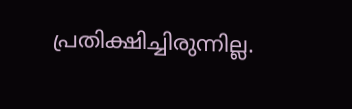പ്രതിക്ഷിച്ചിരുന്നില്ല.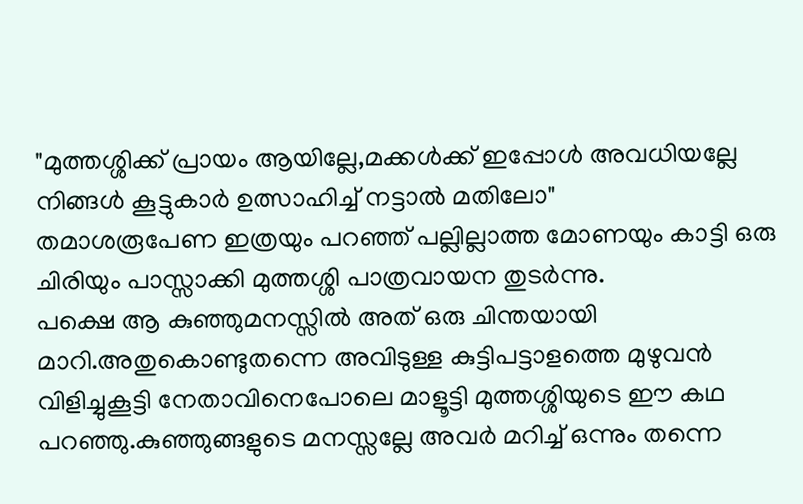"മുത്തശ്ശിക്ക് പ്രായം ആയില്ലേ,മക്കൾക്ക് ഇപ്പോൾ അവധിയല്ലേ നിങ്ങൾ കൂട്ടുകാർ ഉത്സാഹിച്ച് നട്ടാൽ മതിലോ"
തമാശരൂപേണ ഇത്രയും പറഞ്ഞ് പല്ലില്ലാത്ത മോണയും കാട്ടി ഒരു ചിരിയും പാസ്സാക്കി മുത്തശ്ശി പാത്രവായന തുടർന്നു.
പക്ഷെ ആ കുഞ്ഞുമനസ്സിൽ അത് ഒരു ചിന്തയായി മാറി.അതുകൊണ്ടുതന്നെ അവിടുള്ള കുട്ടിപട്ടാളത്തെ മുഴുവൻ വിളിച്ചുകൂട്ടി നേതാവിനെപോലെ മാളൂട്ടി മുത്തശ്ശിയുടെ ഈ കഥ പറഞ്ഞു.കുഞ്ഞുങ്ങളുടെ മനസ്സല്ലേ അവർ മറിച്ച് ഒന്നും തന്നെ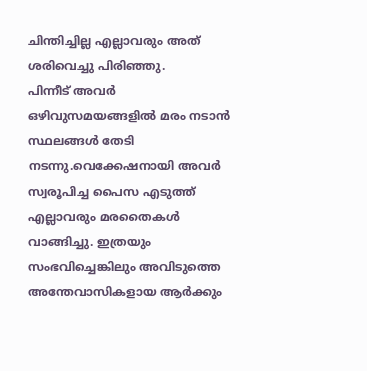ചിന്തിച്ചില്ല എല്ലാവരും അത് ശരിവെച്ചു പിരിഞ്ഞു.
പിന്നീട് അവർ ഒഴിവുസമയങ്ങളിൽ മരം നടാൻ സ്ഥലങ്ങൾ തേടി നടന്നു.വെക്കേഷനായി അവർ സ്വരൂപിച്ച പൈസ എടുത്ത് എല്ലാവരും മരതൈകൾ വാങ്ങിച്ചു. ഇത്രയും സംഭവിച്ചെങ്കിലും അവിടുത്തെ അന്തേവാസികളായ ആർക്കും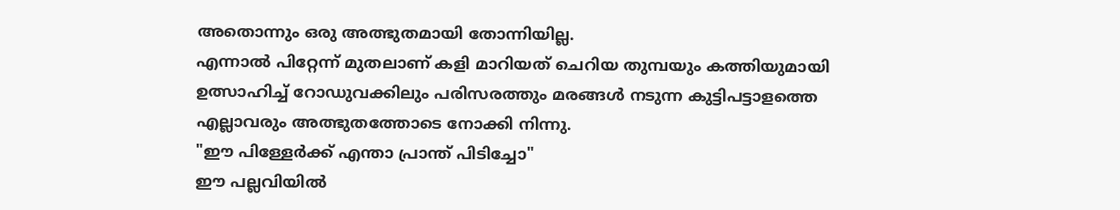അതൊന്നും ഒരു അത്ഭുതമായി തോന്നിയില്ല.
എന്നാൽ പിറ്റേന്ന് മുതലാണ് കളി മാറിയത് ചെറിയ തുമ്പയും കത്തിയുമായി ഉത്സാഹിച്ച് റോഡുവക്കിലും പരിസരത്തും മരങ്ങൾ നടുന്ന കുട്ടിപട്ടാളത്തെ എല്ലാവരും അത്ഭുതത്തോടെ നോക്കി നിന്നു.
"ഈ പിള്ളേർക്ക് എന്താ പ്രാന്ത് പിടിച്ചോ"
ഈ പല്ലവിയിൽ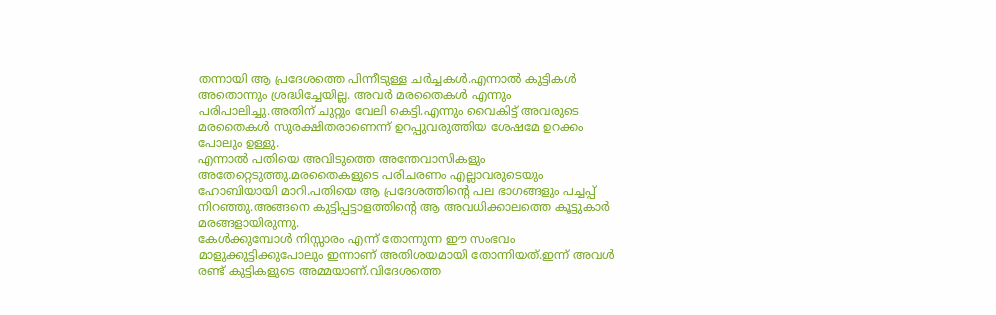തന്നായി ആ പ്രദേശത്തെ പിന്നീടുള്ള ചർച്ചകൾ.എന്നാൽ കുട്ടികൾ അതൊന്നും ശ്രദ്ധിച്ചേയില്ല. അവർ മരതൈകൾ എന്നും പരിപാലിച്ചു.അതിന് ചുറ്റും വേലി കെട്ടി.എന്നും വൈകിട്ട് അവരുടെ മരതൈകൾ സുരക്ഷിതരാണെന്ന് ഉറപ്പുവരുത്തിയ ശേഷമേ ഉറക്കം പോലും ഉള്ളു.
എന്നാൽ പതിയെ അവിടുത്തെ അന്തേവാസികളും അതേറ്റെടുത്തു.മരതൈകളുടെ പരിചരണം എല്ലാവരുടെയും ഹോബിയായി മാറി.പതിയെ ആ പ്രദേശത്തിന്റെ പല ഭാഗങ്ങളും പച്ചപ്പ് നിറഞ്ഞു.അങ്ങനെ കുട്ടിപ്പട്ടാളത്തിന്റെ ആ അവധിക്കാലത്തെ കൂട്ടുകാർ മരങ്ങളായിരുന്നു.
കേൾക്കുമ്പോൾ നിസ്സാരം എന്ന് തോന്നുന്ന ഈ സംഭവം മാളുക്കുട്ടിക്കുപോലും ഇന്നാണ് അതിശയമായി തോന്നിയത്.ഇന്ന് അവൾ രണ്ട് കുട്ടികളുടെ അമ്മയാണ്.വിദേശത്തെ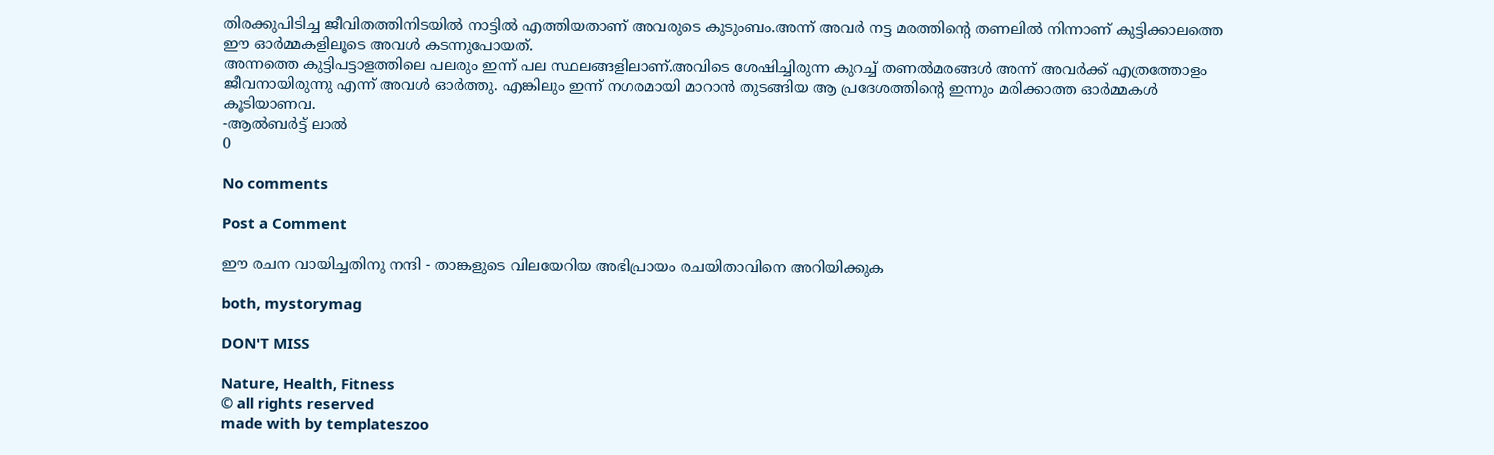തിരക്കുപിടിച്ച ജീവിതത്തിനിടയിൽ നാട്ടിൽ എത്തിയതാണ് അവരുടെ കുടുംബം.അന്ന് അവർ നട്ട മരത്തിന്റെ തണലിൽ നിന്നാണ് കുട്ടിക്കാലത്തെ ഈ ഓർമ്മകളിലൂടെ അവൾ കടന്നുപോയത്.
അന്നത്തെ കുട്ടിപട്ടാളത്തിലെ പലരും ഇന്ന് പല സ്ഥലങ്ങളിലാണ്.അവിടെ ശേഷിച്ചിരുന്ന കുറച്ച് തണൽമരങ്ങൾ അന്ന് അവർക്ക് എത്രത്തോളം ജീവനായിരുന്നു എന്ന് അവൾ ഓർത്തു. എങ്കിലും ഇന്ന് നഗരമായി മാറാൻ തുടങ്ങിയ ആ പ്രദേശത്തിന്റെ ഇന്നും മരിക്കാത്ത ഓർമ്മകൾ കൂടിയാണവ.
-ആൽബർട്ട് ലാൽ
0

No comments

Post a Comment

ഈ രചന വായിച്ചതിനു നന്ദി - താങ്കളുടെ വിലയേറിയ അഭിപ്രായം രചയിതാവിനെ അറിയിക്കുക

both, mystorymag

DON'T MISS

Nature, Health, Fitness
© all rights reserved
made with by templateszoo